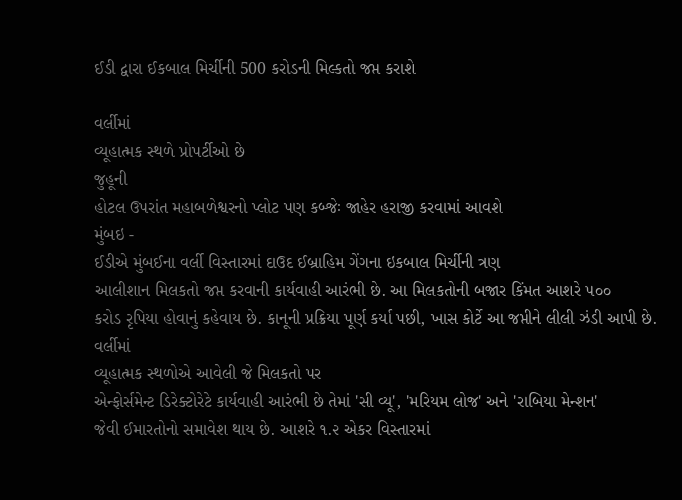ઈડી દ્વારા ઈકબાલ મિર્ચીની 500 કરોડની મિલ્કતો જપ્ત કરાશે

વર્લીમાં
વ્યૂહાત્મક સ્થળે પ્રોપર્ટીઓ છે
જુહૂની
હોટલ ઉપરાંત મહાબળેશ્વરનો પ્લોટ પણ કબ્જેઃ જાહેર હરાજી કરવામાં આવશે
મુંબઇ -
ઈડીએ મુંબઈના વર્લી વિસ્તારમાં દાઉદ ઈબ્રાહિમ ગેંગના ઇકબાલ મિર્ચીની ત્રણ
આલીશાન મિલકતો જપ્ત કરવાની કાર્યવાહી આરંભી છે. આ મિલકતોની બજાર કિંમત આશરે ૫૦૦
કરોડ રૃપિયા હોવાનું કહેવાય છે. કાનૂની પ્રક્રિયા પૂર્ણ કર્યા પછી, ખાસ કોર્ટે આ જપ્તીને લીલી ઝંડી આપી છે.
વર્લીમાં
વ્યૂહાત્મક સ્થળોએ આવેલી જે મિલકતો પર
એન્ફોર્સમેન્ટ ડિરેક્ટોરેટે કાર્યવાહી આરંભી છે તેમાં 'સી વ્યૂ', 'મરિયમ લોજ' અને 'રાબિયા મેન્શન'
જેવી ઈમારતોનો સમાવેશ થાય છે. આશરે ૧.૨ એકર વિસ્તારમાં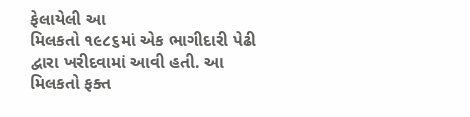ફેલાયેલી આ
મિલકતો ૧૯૮૬માં એક ભાગીદારી પેઢી દ્વારા ખરીદવામાં આવી હતી. આ મિલકતો ફક્ત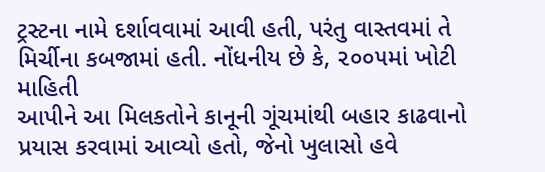ટ્રસ્ટના નામે દર્શાવવામાં આવી હતી, પરંતુ વાસ્તવમાં તે
મિર્ચીના કબજામાં હતી. નોંધનીય છે કે, ૨૦૦૫માં ખોટી માહિતી
આપીને આ મિલકતોને કાનૂની ગૂંચમાંથી બહાર કાઢવાનો પ્રયાસ કરવામાં આવ્યો હતો, જેનો ખુલાસો હવે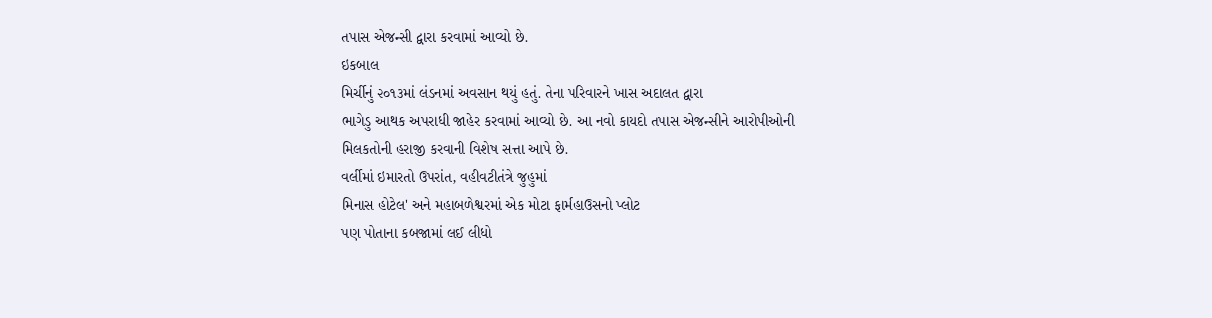તપાસ એજન્સી દ્વારા કરવામાં આવ્યો છે.
ઇકબાલ
મિર્ચીનું ૨૦૧૩માં લંડનમાં અવસાન થયું હતું. તેના પરિવારને ખાસ અદાલત દ્વારા
ભાગેડુ આથક અપરાધી જાહેર કરવામાં આવ્યો છે. આ નવો કાયદો તપાસ એજન્સીને આરોપીઓની
મિલકતોની હરાજી કરવાની વિશેષ સત્તા આપે છે.
વર્લીમાં ઇમારતો ઉપરાંત, વહીવટીતંત્રે જુહુમાં
મિનાસ હોટેલ' અને મહાબળેશ્વરમાં એક મોટા ફાર્મહાઉસનો પ્લોટ
પણ પોતાના કબજામાં લઈ લીધો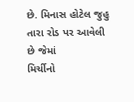છે. મિનાસ હોટેલ જુહુ તારા રોડ પર આવેલી છે જેમાં
મિર્ચીનો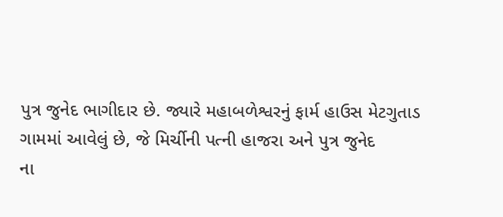પુત્ર જુનેદ ભાગીદાર છે. જ્યારે મહાબળેશ્વરનું ફાર્મ હાઉસ મેટગુતાડ
ગામમાં આવેલું છે, જે મિર્ચીની પત્ની હાજરા અને પુત્ર જુનેદ
ના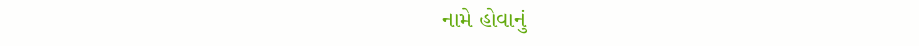નામે હોવાનું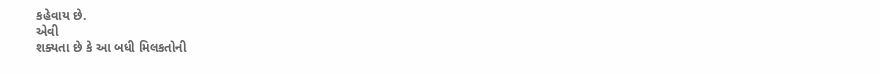કહેવાય છે.
એવી
શક્યતા છે કે આ બધી મિલકતોની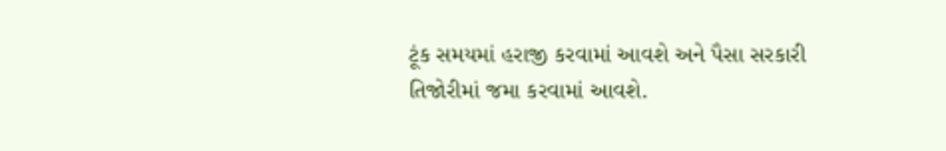ટૂંક સમયમાં હરાજી કરવામાં આવશે અને પૈસા સરકારી
તિજોરીમાં જમા કરવામાં આવશે.